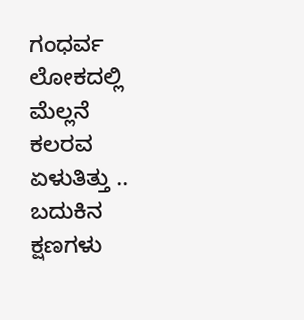ಗಂಧರ್ವ ಲೋಕದಲ್ಲಿ ಮೆಲ್ಲನೆ ಕಲರವ ಏಳುತಿತ್ತು .. ಬದುಕಿನ ಕ್ಷಣಗಳು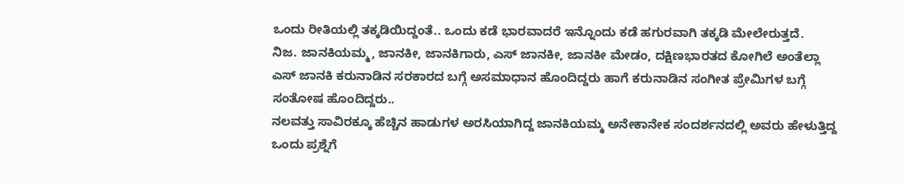ಒಂದು ರೀತಿಯಲ್ಲಿ ತಕ್ಕಡಿಯಿದ್ದಂತೆ.. ಒಂದು ಕಡೆ ಭಾರವಾದರೆ ಇನ್ನೊಂದು ಕಡೆ ಹಗುರವಾಗಿ ತಕ್ಕಡಿ ಮೇಲೇರುತ್ತದೆ.
ನಿಜ. ಜಾನಕಿಯಮ್ಮ, ಜಾನಕೀ, ಜಾನಕಿಗಾರು, ಎಸ್ ಜಾನಕೀ, ಜಾನಕೀ ಮೇಡಂ, ದಕ್ಷಿಣಭಾರತದ ಕೋಗಿಲೆ ಅಂತೆಲ್ಲಾ ಎಸ್ ಜಾನಕಿ ಕರುನಾಡಿನ ಸರಕಾರದ ಬಗ್ಗೆ ಅಸಮಾಧಾನ ಹೊಂದಿದ್ದರು ಹಾಗೆ ಕರುನಾಡಿನ ಸಂಗೀತ ಪ್ರೇಮಿಗಳ ಬಗ್ಗೆ ಸಂತೋಷ ಹೊಂದಿದ್ದರು..
ನಲವತ್ತು ಸಾವಿರಕ್ಕೂ ಹೆಚ್ಚಿನ ಹಾಡುಗಳ ಅರಸಿಯಾಗಿದ್ದ ಜಾನಕಿಯಮ್ಮ ಅನೇಕಾನೇಕ ಸಂದರ್ಶನದಲ್ಲಿ ಅವರು ಹೇಳುತ್ತಿದ್ದ ಒಂದು ಪ್ರಶ್ನೆಗೆ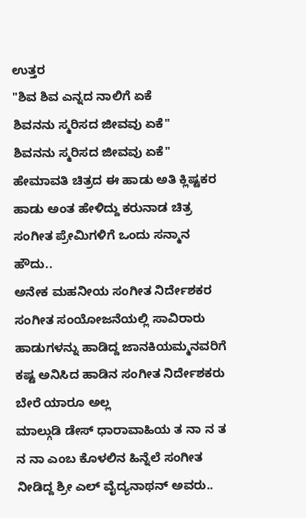ಉತ್ತರ
"ಶಿವ ಶಿವ ಎನ್ನದ ನಾಲಿಗೆ ಏಕೆ
ಶಿವನನು ಸ್ಮರಿಸದ ಜೀವವು ಏಕೆ"
ಶಿವನನು ಸ್ಮರಿಸದ ಜೀವವು ಏಕೆ"
ಹೇಮಾವತಿ ಚಿತ್ರದ ಈ ಹಾಡು ಅತಿ ಕ್ಲಿಷ್ಟಕರ ಹಾಡು ಅಂತ ಹೇಳಿದ್ದು ಕರುನಾಡ ಚಿತ್ರ ಸಂಗೀತ ಪ್ರೇಮಿಗಳಿಗೆ ಒಂದು ಸನ್ಮಾನ ಹೌದು..
ಅನೇಕ ಮಹನೀಯ ಸಂಗೀತ ನಿರ್ದೇಶಕರ ಸಂಗೀತ ಸಂಯೋಜನೆಯಲ್ಲಿ ಸಾವಿರಾರು ಹಾಡುಗಳನ್ನು ಹಾಡಿದ್ದ ಜಾನಕಿಯಮ್ಮನವರಿಗೆ ಕಷ್ಟ ಅನಿಸಿದ ಹಾಡಿನ ಸಂಗೀತ ನಿರ್ದೇಶಕರು ಬೇರೆ ಯಾರೂ ಅಲ್ಲ
ಮಾಲ್ಗುಡಿ ಡೇಸ್ ಧಾರಾವಾಹಿಯ ತ ನಾ ನ ತ ನ ನಾ ಎಂಬ ಕೊಳಲಿನ ಹಿನ್ನೆಲೆ ಸಂಗೀತ ನೀಡಿದ್ದ ಶ್ರೀ ಎಲ್ ವೈದ್ಯನಾಥನ್ ಅವರು..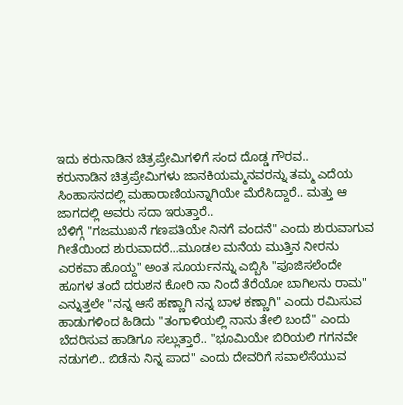ಇದು ಕರುನಾಡಿನ ಚಿತ್ರಪ್ರೇಮಿಗಳಿಗೆ ಸಂದ ದೊಡ್ಡ ಗೌರವ..
ಕರುನಾಡಿನ ಚಿತ್ರಪ್ರೇಮಿಗಳು ಜಾನಕಿಯಮ್ಮನವರನ್ನು ತಮ್ಮ ಎದೆಯ ಸಿಂಹಾಸನದಲ್ಲಿ ಮಹಾರಾಣಿಯನ್ನಾಗಿಯೇ ಮೆರೆಸಿದ್ದಾರೆ.. ಮತ್ತು ಆ ಜಾಗದಲ್ಲಿ ಅವರು ಸದಾ ಇರುತ್ತಾರೆ..
ಬೆಳಿಗ್ಗೆ "ಗಜಮುಖನೆ ಗಣಪತಿಯೇ ನಿನಗೆ ವಂದನೆ" ಎಂದು ಶುರುವಾಗುವ ಗೀತೆಯಿಂದ ಶುರುವಾದರೆ...ಮೂಡಲ ಮನೆಯ ಮುತ್ತಿನ ನೀರನು ಎರಕವಾ ಹೊಯ್ದ" ಅಂತ ಸೂರ್ಯನನ್ನು ಎಬ್ಬಿಸಿ "ಪೂಜಿಸಲೆಂದೇ ಹೂಗಳ ತಂದೆ ದರುಶನ ಕೋರಿ ನಾ ನಿಂದೆ ತೆರೆಯೋ ಬಾಗಿಲನು ರಾಮ" ಎನ್ನುತ್ತಲೇ "ನನ್ನ ಆಸೆ ಹಣ್ಣಾಗಿ ನನ್ನ ಬಾಳ ಕಣ್ಣಾಗಿ" ಎಂದು ರಮಿಸುವ ಹಾಡುಗಳಿಂದ ಹಿಡಿದು "ತಂಗಾಳಿಯಲ್ಲಿ ನಾನು ತೇಲಿ ಬಂದೆ" ಎಂದು ಬೆದರಿಸುವ ಹಾಡಿಗೂ ಸಲ್ಲುತ್ತಾರೆ.. "ಭೂಮಿಯೇ ಬಿರಿಯಲಿ ಗಗನವೇ ನಡುಗಲಿ.. ಬಿಡೆನು ನಿನ್ನ ಪಾದ" ಎಂದು ದೇವರಿಗೆ ಸವಾಲೆಸೆಯುವ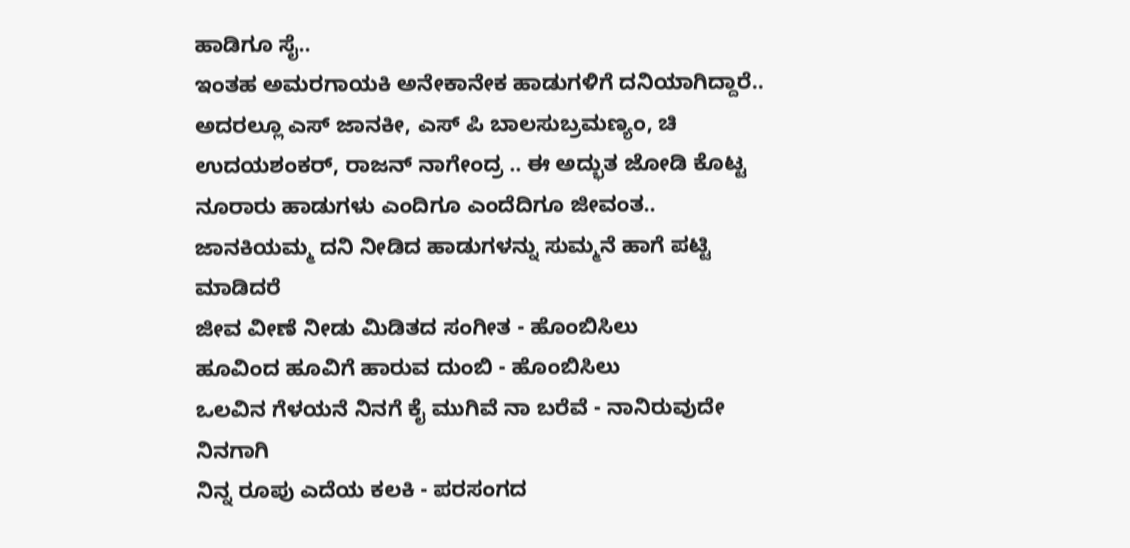ಹಾಡಿಗೂ ಸೈ..
ಇಂತಹ ಅಮರಗಾಯಕಿ ಅನೇಕಾನೇಕ ಹಾಡುಗಳಿಗೆ ದನಿಯಾಗಿದ್ದಾರೆ.. ಅದರಲ್ಲೂ ಎಸ್ ಜಾನಕೀ, ಎಸ್ ಪಿ ಬಾಲಸುಬ್ರಮಣ್ಯಂ, ಚಿ ಉದಯಶಂಕರ್, ರಾಜನ್ ನಾಗೇಂದ್ರ .. ಈ ಅದ್ಭುತ ಜೋಡಿ ಕೊಟ್ಟ ನೂರಾರು ಹಾಡುಗಳು ಎಂದಿಗೂ ಎಂದೆದಿಗೂ ಜೀವಂತ..
ಜಾನಕಿಯಮ್ಮ ದನಿ ನೀಡಿದ ಹಾಡುಗಳನ್ನು ಸುಮ್ಮನೆ ಹಾಗೆ ಪಟ್ಟಿ ಮಾಡಿದರೆ
ಜೀವ ವೀಣೆ ನೀಡು ಮಿಡಿತದ ಸಂಗೀತ - ಹೊಂಬಿಸಿಲು
ಹೂವಿಂದ ಹೂವಿಗೆ ಹಾರುವ ದುಂಬಿ - ಹೊಂಬಿಸಿಲು
ಒಲವಿನ ಗೆಳಯನೆ ನಿನಗೆ ಕೈ ಮುಗಿವೆ ನಾ ಬರೆವೆ - ನಾನಿರುವುದೇ ನಿನಗಾಗಿ
ನಿನ್ನ ರೂಪು ಎದೆಯ ಕಲಕಿ - ಪರಸಂಗದ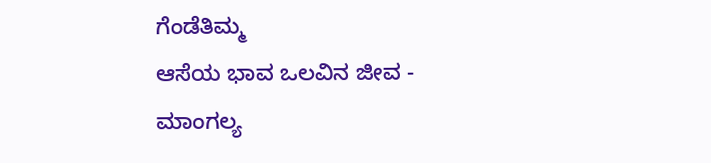ಗೆಂಡೆತಿಮ್ಮ
ಆಸೆಯ ಭಾವ ಒಲವಿನ ಜೀವ - ಮಾಂಗಲ್ಯ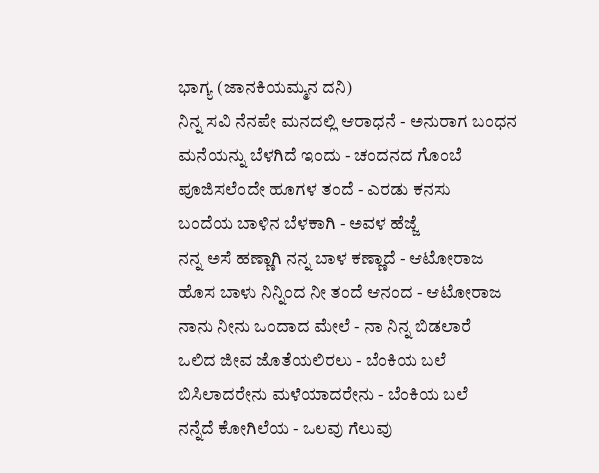ಭಾಗ್ಯ (ಜಾನಕಿಯಮ್ಮನ ದನಿ)
ನಿನ್ನ ಸವಿ ನೆನಪೇ ಮನದಲ್ಲಿ ಆರಾಧನೆ - ಅನುರಾಗ ಬಂಧನ
ಮನೆಯನ್ನು ಬೆಳಗಿದೆ ಇಂದು - ಚಂದನದ ಗೊಂಬೆ
ಪೂಜಿಸಲೆಂದೇ ಹೂಗಳ ತಂದೆ - ಎರಡು ಕನಸು
ಬಂದೆಯ ಬಾಳಿನ ಬೆಳಕಾಗಿ - ಅವಳ ಹೆಜ್ಜೆ
ನನ್ನ ಅಸೆ ಹಣ್ಣಾಗಿ ನನ್ನ ಬಾಳ ಕಣ್ಣಾದೆ - ಆಟೋರಾಜ
ಹೊಸ ಬಾಳು ನಿನ್ನಿಂದ ನೀ ತಂದೆ ಆನಂದ - ಆಟೋರಾಜ
ನಾನು ನೀನು ಒಂದಾದ ಮೇಲೆ - ನಾ ನಿನ್ನ ಬಿಡಲಾರೆ
ಒಲಿದ ಜೀವ ಜೊತೆಯಲಿರಲು - ಬೆಂಕಿಯ ಬಲೆ
ಬಿಸಿಲಾದರೇನು ಮಳೆಯಾದರೇನು - ಬೆಂಕಿಯ ಬಲೆ
ನನ್ನೆದೆ ಕೋಗಿಲೆಯ - ಒಲವು ಗೆಲುವು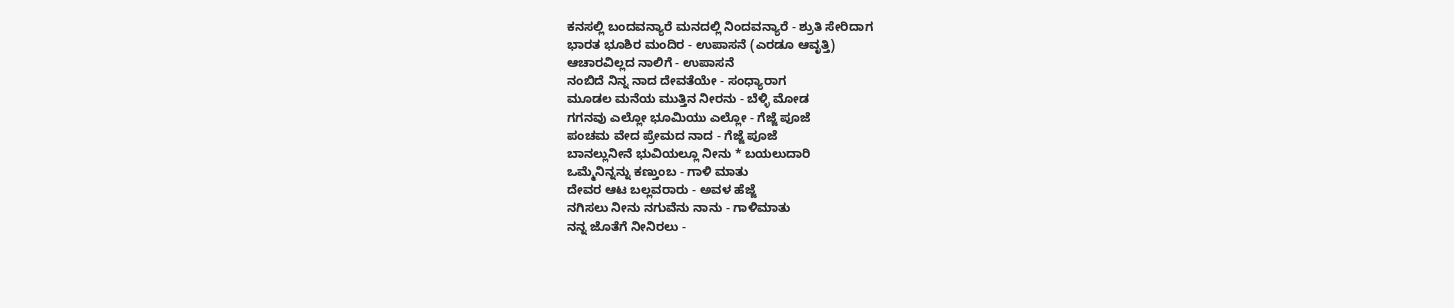ಕನಸಲ್ಲಿ ಬಂದವನ್ಯಾರೆ ಮನದಲ್ಲಿ ನಿಂದವನ್ಯಾರೆ - ಶ್ರುತಿ ಸೇರಿದಾಗ
ಭಾರತ ಭೂಶಿರ ಮಂದಿರ - ಉಪಾಸನೆ (ಎರಡೂ ಆವೃತ್ತಿ)
ಆಚಾರವಿಲ್ಲದ ನಾಲಿಗೆ - ಉಪಾಸನೆ
ನಂಬಿದೆ ನಿನ್ನ ನಾದ ದೇವತೆಯೇ - ಸಂಧ್ಯಾರಾಗ
ಮೂಡಲ ಮನೆಯ ಮುತ್ತಿನ ನೀರನು - ಬೆಳ್ಳಿ ಮೋಡ
ಗಗನವು ಎಲ್ಲೋ ಭೂಮಿಯು ಎಲ್ಲೋ - ಗೆಜ್ಜೆ ಪೂಜೆ
ಪಂಚಮ ವೇದ ಪ್ರೇಮದ ನಾದ - ಗೆಜ್ಜೆ ಪೂಜೆ
ಬಾನಲ್ಲುನೀನೆ ಭುವಿಯಲ್ಲೂ ನೀನು * ಬಯಲುದಾರಿ
ಒಮ್ಮೆನಿನ್ನನ್ನು ಕಣ್ತುಂಬ - ಗಾಳಿ ಮಾತು
ದೇವರ ಆಟ ಬಲ್ಲವರಾರು - ಅವಳ ಹೆಜ್ಜೆ
ನಗಿಸಲು ನೀನು ನಗುವೆನು ನಾನು - ಗಾಳಿಮಾತು
ನನ್ನ ಜೊತೆಗೆ ನೀನಿರಲು -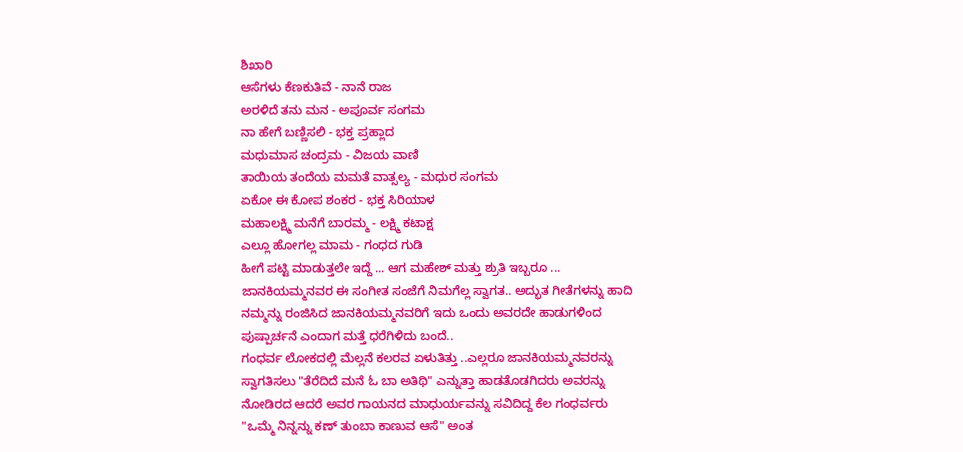ಶಿಖಾರಿ
ಆಸೆಗಳು ಕೆಣಕುತಿವೆ - ನಾನೆ ರಾಜ
ಅರಳಿದೆ ತನು ಮನ - ಅಪೂರ್ವ ಸಂಗಮ
ನಾ ಹೇಗೆ ಬಣ್ಣಿಸಲಿ - ಭಕ್ತ ಪ್ರಹ್ಲಾದ
ಮಧುಮಾಸ ಚಂದ್ರಮ - ವಿಜಯ ವಾಣಿ
ತಾಯಿಯ ತಂದೆಯ ಮಮತೆ ವಾತ್ಸಲ್ಯ - ಮಧುರ ಸಂಗಮ
ಏಕೋ ಈ ಕೋಪ ಶಂಕರ - ಭಕ್ತ ಸಿರಿಯಾಳ
ಮಹಾಲಕ್ಷ್ಮಿ ಮನೆಗೆ ಬಾರಮ್ಮ - ಲಕ್ಷ್ಮಿ ಕಟಾಕ್ಷ
ಎಲ್ಲೂ ಹೋಗಲ್ಲ ಮಾಮ - ಗಂಧದ ಗುಡಿ
ಹೀಗೆ ಪಟ್ಟಿ ಮಾಡುತ್ತಲೇ ಇದ್ದೆ ... ಆಗ ಮಹೇಶ್ ಮತ್ತು ಶ್ರುತಿ ಇಬ್ಬರೂ ... ಜಾನಕಿಯಮ್ಮನವರ ಈ ಸಂಗೀತ ಸಂಜೆಗೆ ನಿಮಗೆಲ್ಲ ಸ್ವಾಗತ.. ಅದ್ಭುತ ಗೀತೆಗಳನ್ನು ಹಾದಿ ನಮ್ಮನ್ನು ರಂಜಿಸಿದ ಜಾನಕಿಯಮ್ಮನವರಿಗೆ ಇದು ಒಂದು ಅವರದೇ ಹಾಡುಗಳಿಂದ ಪುಷ್ಪಾರ್ಚನೆ ಎಂದಾಗ ಮತ್ತೆ ಧರೆಗಿಳಿದು ಬಂದೆ..
ಗಂಧರ್ವ ಲೋಕದಲ್ಲಿ ಮೆಲ್ಲನೆ ಕಲರವ ಏಳುತಿತ್ತು ..ಎಲ್ಲರೂ ಜಾನಕಿಯಮ್ಮನವರನ್ನು ಸ್ವಾಗತಿಸಲು "ತೆರೆದಿದೆ ಮನೆ ಓ ಬಾ ಅತಿಥಿ" ಎನ್ನುತ್ತಾ ಹಾಡತೊಡಗಿದರು ಅವರನ್ನು ನೋಡಿರದ ಆದರೆ ಅವರ ಗಾಯನದ ಮಾಧುರ್ಯವನ್ನು ಸವಿದಿದ್ದ ಕೆಲ ಗಂಧರ್ವರು "ಒಮ್ಮೆ ನಿನ್ನನ್ನು ಕಣ್ ತುಂಬಾ ಕಾಣುವ ಆಸೆ" ಅಂತ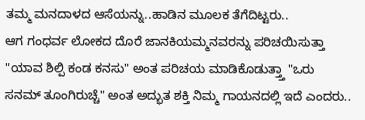ತಮ್ಮ ಮನದಾಳದ ಆಸೆಯನ್ನು..ಹಾಡಿನ ಮೂಲಕ ತೆಗೆದಿಟ್ಟರು..
ಆಗ ಗಂಧರ್ವ ಲೋಕದ ದೊರೆ ಜಾನಕಿಯಮ್ಮನವರನ್ನು ಪರಿಚಯಿಸುತ್ತಾ "ಯಾವ ಶಿಲ್ಪಿ ಕಂಡ ಕನಸು" ಅಂತ ಪರಿಚಯ ಮಾಡಿಕೊಡುತ್ತ್ತಾ "ಒರು ಸನಮ್ ತೂಂಗಿರುಚ್ಚೆ" ಅಂತ ಅದ್ಭುತ ಶಕ್ತಿ ನಿಮ್ಮ ಗಾಯನದಲ್ಲಿ ಇದೆ ಎಂದರು..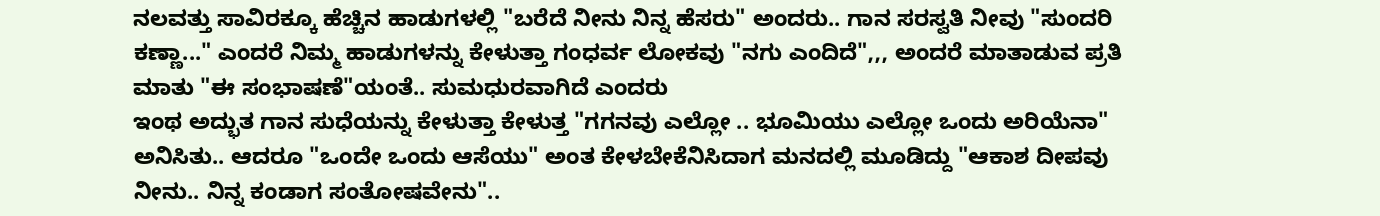ನಲವತ್ತು ಸಾವಿರಕ್ಕೂ ಹೆಚ್ಚಿನ ಹಾಡುಗಳಲ್ಲಿ "ಬರೆದೆ ನೀನು ನಿನ್ನ ಹೆಸರು" ಅಂದರು.. ಗಾನ ಸರಸ್ವತಿ ನೀವು "ಸುಂದರಿ ಕಣ್ಣಾ..." ಎಂದರೆ ನಿಮ್ಮ ಹಾಡುಗಳನ್ನು ಕೇಳುತ್ತಾ ಗಂಧರ್ವ ಲೋಕವು "ನಗು ಎಂದಿದೆ",,, ಅಂದರೆ ಮಾತಾಡುವ ಪ್ರತಿ ಮಾತು "ಈ ಸಂಭಾಷಣೆ"ಯಂತೆ.. ಸುಮಧುರವಾಗಿದೆ ಎಂದರು
ಇಂಥ ಅದ್ಭುತ ಗಾನ ಸುಧೆಯನ್ನು ಕೇಳುತ್ತಾ ಕೇಳುತ್ತ "ಗಗನವು ಎಲ್ಲೋ .. ಭೂಮಿಯು ಎಲ್ಲೋ ಒಂದು ಅರಿಯೆನಾ" ಅನಿಸಿತು.. ಆದರೂ "ಒಂದೇ ಒಂದು ಆಸೆಯು" ಅಂತ ಕೇಳಬೇಕೆನಿಸಿದಾಗ ಮನದಲ್ಲಿ ಮೂಡಿದ್ದು "ಆಕಾಶ ದೀಪವು ನೀನು.. ನಿನ್ನ ಕಂಡಾಗ ಸಂತೋಷವೇನು"..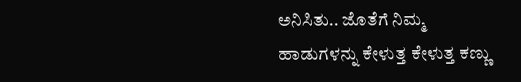ಅನಿಸಿತು.. ಜೊತೆಗೆ ನಿಮ್ಮ ಹಾಡುಗಳನ್ನು ಕೇಳುತ್ತ ಕೇಳುತ್ತ ಕಣ್ಣು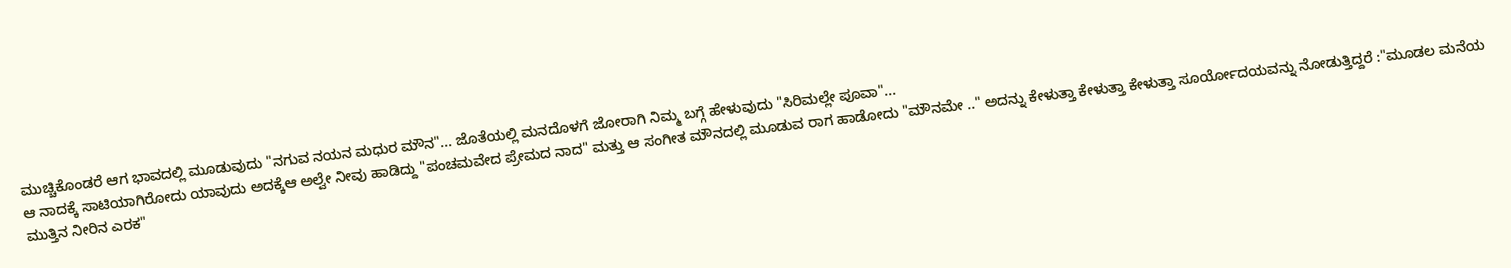ಮುಚ್ಚಿಕೊಂಡರೆ ಆಗ ಭಾವದಲ್ಲಿ ಮೂಡುವುದು "ನಗುವ ನಯನ ಮಧುರ ಮೌನ"... ಜೊತೆಯಲ್ಲಿ ಮನದೊಳಗೆ ಜೋರಾಗಿ ನಿಮ್ಮ ಬಗ್ಗೆ ಹೇಳುವುದು "ಸಿರಿಮಲ್ಲೇ ಪೂವಾ"...
ಆ ನಾದಕ್ಕೆ ಸಾಟಿಯಾಗಿರೋದು ಯಾವುದು ಅದಕ್ಕೆಆ ಅಲ್ವೇ ನೀವು ಹಾಡಿದ್ದು "ಪಂಚಮವೇದ ಪ್ರೇಮದ ನಾದ" ಮತ್ತು ಆ ಸಂಗೀತ ಮೌನದಲ್ಲಿ ಮೂಡುವ ರಾಗ ಹಾಡೋದು "ಮೌನಮೇ .." ಅದನ್ನು ಕೇಳುತ್ತಾ ಕೇಳುತ್ತಾ ಕೇಳುತ್ತಾ ಸೂರ್ಯೋದಯವನ್ನು ನೋಡುತ್ತಿದ್ದರೆ :"ಮೂಡಲ ಮನೆಯ ಮುತ್ತಿನ ನೀರಿನ ಎರಕ"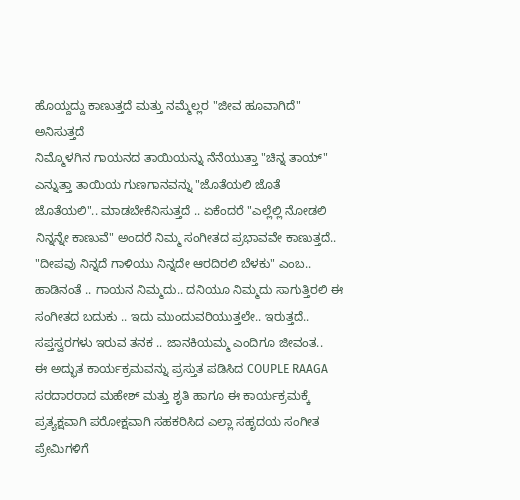ಹೊಯ್ದದ್ದು ಕಾಣುತ್ತದೆ ಮತ್ತು ನಮ್ಮೆಲ್ಲರ "ಜೀವ ಹೂವಾಗಿದೆ" ಅನಿಸುತ್ತದೆ
ನಿಮ್ಮೊಳಗಿನ ಗಾಯನದ ತಾಯಿಯನ್ನು ನೆನೆಯುತ್ತಾ "ಚಿನ್ನ ತಾಯ್" ಎನ್ನುತ್ತಾ ತಾಯಿಯ ಗುಣಗಾನವನ್ನು "ಜೊತೆಯಲಿ ಜೊತೆ ಜೊತೆಯಲಿ".. ಮಾಡಬೇಕೆನಿಸುತ್ತದೆ .. ಏಕೆಂದರೆ "ಎಲ್ಲೆಲ್ಲಿ ನೋಡಲಿ ನಿನ್ನನ್ನೇ ಕಾಣುವೆ" ಅಂದರೆ ನಿಮ್ಮ ಸಂಗೀತದ ಪ್ರಭಾವವೇ ಕಾಣುತ್ತದೆ..
"ದೀಪವು ನಿನ್ನದೆ ಗಾಳಿಯು ನಿನ್ನದೇ ಆರದಿರಲಿ ಬೆಳಕು" ಎಂಬ.. ಹಾಡಿನಂತೆ .. ಗಾಯನ ನಿಮ್ಮದು.. ದನಿಯೂ ನಿಮ್ಮದು ಸಾಗುತ್ತಿರಲಿ ಈ ಸಂಗೀತದ ಬದುಕು .. ಇದು ಮುಂದುವರಿಯುತ್ತಲೇ.. ಇರುತ್ತದೆ..
ಸಪ್ತಸ್ವರಗಳು ಇರುವ ತನಕ .. ಜಾನಕಿಯಮ್ಮ ಎಂದಿಗೂ ಜೀವಂತ..
ಈ ಅದ್ಭುತ ಕಾರ್ಯಕ್ರಮವನ್ನು ಪ್ರಸ್ತುತ ಪಡಿಸಿದ COUPLE RAAGA ಸರದಾರರಾದ ಮಹೇಶ್ ಮತ್ತು ಶೃತಿ ಹಾಗೂ ಈ ಕಾರ್ಯಕ್ರಮಕ್ಕೆ ಪ್ರತ್ಯಕ್ಷವಾಗಿ ಪರೋಕ್ಷವಾಗಿ ಸಹಕರಿಸಿದ ಎಲ್ಲಾ ಸಹೃದಯ ಸಂಗೀತ ಪ್ರೇಮಿಗಳಿಗೆ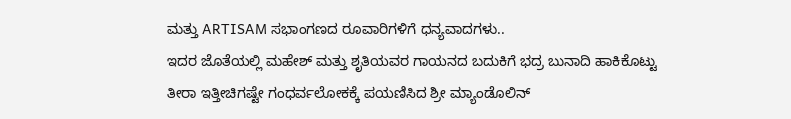ಮತ್ತು ARTISAM ಸಭಾಂಗಣದ ರೂವಾರಿಗಳಿಗೆ ಧನ್ಯವಾದಗಳು..
ಇದರ ಜೊತೆಯಲ್ಲಿ ಮಹೇಶ್ ಮತ್ತು ಶೃತಿಯವರ ಗಾಯನದ ಬದುಕಿಗೆ ಭದ್ರ ಬುನಾದಿ ಹಾಕಿಕೊಟ್ಟು ತೀರಾ ಇತ್ತೀಚಿಗಷ್ಟೇ ಗಂಧರ್ವಲೋಕಕ್ಕೆ ಪಯಣಿಸಿದ ಶ್ರೀ ಮ್ಯಾಂಡೊಲಿನ್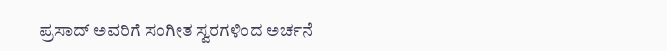ಪ್ರಸಾದ್ ಅವರಿಗೆ ಸಂಗೀತ ಸ್ವರಗಳಿಂದ ಅರ್ಚನೆ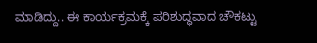ಮಾಡಿದ್ದು.. ಈ ಕಾರ್ಯಕ್ರಮಕ್ಕೆ ಪರಿಶುದ್ಧವಾದ ಚೌಕಟ್ಟು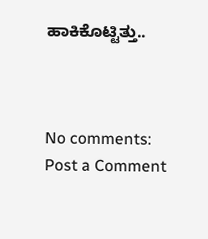ಹಾಕಿಕೊಟ್ಟಿತ್ತು..



No comments:
Post a Comment